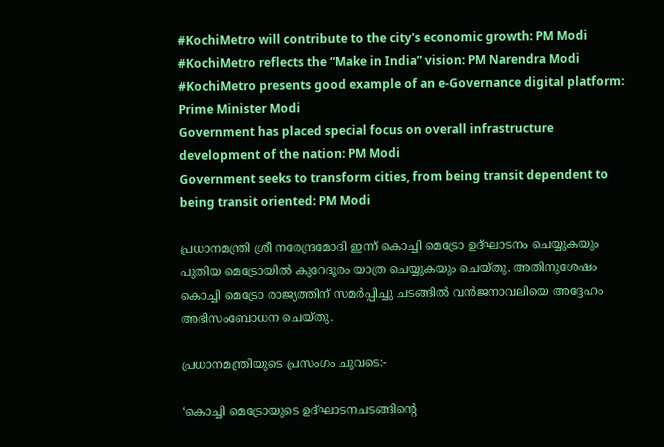#KochiMetro will contribute to the city's economic growth: PM Modi
#KochiMetro reflects the “Make in India” vision: PM Narendra Modi
#KochiMetro presents good example of an e-Governance digital platform: Prime Minister Modi
Government has placed special focus on overall infrastructure development of the nation: PM Modi
Government seeks to transform cities, from being transit dependent to being transit oriented: PM Modi

പ്രധാനമന്ത്രി ശ്രീ നരേന്ദ്രമോദി ഇന്ന് കൊച്ചി മെട്രോ ഉദ്ഘാടനം ചെയ്യുകയും പുതിയ മെട്രോയില്‍ കുറേദൂരം യാത്ര ചെയ്യുകയും ചെയ്തു. അതിനുശേഷം കൊച്ചി മെട്രോ രാജ്യത്തിന് സമര്‍പ്പിച്ചു ചടങ്ങില്‍ വന്‍ജനാവലിയെ അദ്ദേഹം അഭിസംബോധന ചെയ്തു.

പ്രധാനമന്ത്രിയുടെ പ്രസംഗം ചുവടെ:-

‘കൊച്ചി മെട്രോയുടെ ഉദ്ഘാടനചടങ്ങിന്റെ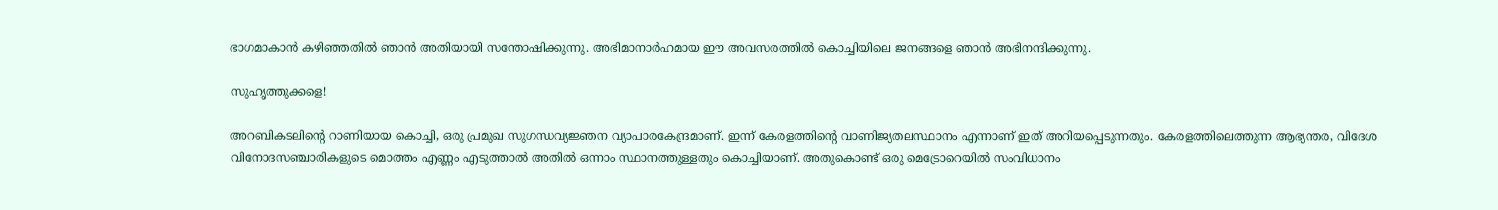ഭാഗമാകാന്‍ കഴിഞ്ഞതില്‍ ഞാന്‍ അതിയായി സന്തോഷിക്കുന്നു. അഭിമാനാര്‍ഹമായ ഈ അവസരത്തില്‍ കൊച്ചിയിലെ ജനങ്ങളെ ഞാന്‍ അഭിനന്ദിക്കുന്നു.

സുഹൃത്തുക്കളെ!

അറബികടലിന്റെ റാണിയായ കൊച്ചി, ഒരു പ്രമുഖ സുഗന്ധവ്യജ്ഞന വ്യാപാരകേന്ദ്രമാണ്. ഇന്ന് കേരളത്തിന്റെ വാണിജ്യതലസ്ഥാനം എന്നാണ് ഇത് അറിയപ്പെടുന്നതും. കേരളത്തിലെത്തുന്ന ആഭ്യന്തര, വിദേശ വിനോദസഞ്ചാരികളുടെ മൊത്തം എണ്ണം എടുത്താല്‍ അതില്‍ ഒന്നാം സ്ഥാനത്തുള്ളതും കൊച്ചിയാണ്. അതുകൊണ്ട് ഒരു മെട്രോറെയില്‍ സംവിധാനം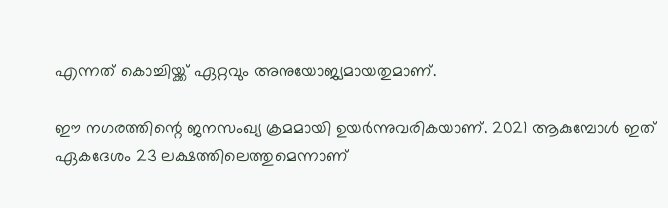എന്നത് കൊച്ചിയ്ക്ക് ഏറ്റവും അനുയോജ്യമായതുമാണ്.

ഈ നഗരത്തിന്റെ ജനസംഖ്യ ക്രമമായി ഉയര്‍ന്നുവരികയാണ്. 2021 ആകുമ്പോള്‍ ഇത് ഏകദേശം 23 ലക്ഷത്തിലെത്തുമെന്നാണ്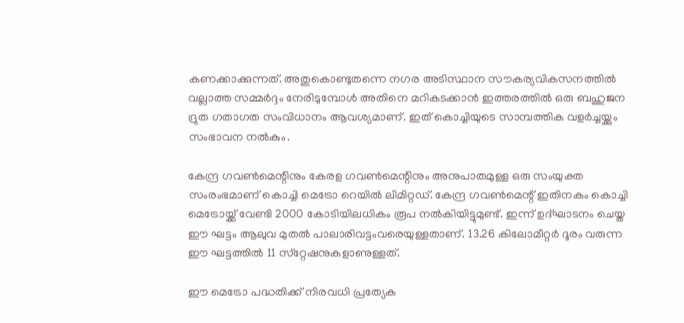കണക്കാക്കുന്നത്. അതുകൊണ്ടുതന്നെ നഗര അടിസ്ഥാന സൗകര്യവികസനത്തില്‍ വല്ലാത്ത സമ്മര്‍ദ്ദം നേരിടുമ്പോള്‍ അതിനെ മറികടക്കാന്‍ ഇത്തരത്തില്‍ ഒരു ബഹുജന ദ്രുത ഗതാഗത സംവിധാനം ആവശ്യമാണ്. ഇത് കൊച്ചിയുടെ സാമ്പത്തിക വളര്‍ച്ചയ്ക്കും സംഭാവന നല്‍കും.

കേന്ദ്ര ഗവണ്‍മെന്റിനും കേരള ഗവണ്‍മെന്റിനും അനുപാതമുള്ള ഒരു സംയുക്ത സംരംഭമാണ് കൊച്ചി മെട്രോ റെയില്‍ ലിമിറ്റഡ്. കേന്ദ്ര ഗവണ്‍മെന്റ് ഇതിനകം കൊച്ചി മെട്രോയ്ക്ക് വേണ്ടി 2000 കോടിയിലധികം രൂപ നല്‍കിയിട്ടുമുണ്ട്. ഇന്ന് ഉദ്ഘാടനം ചെയ്ത ഈ ഘട്ടം ആലുവ മുതല്‍ പാലാരിവട്ടംവരെയുള്ളതാണ്. 13.26 കിലോമീറ്റര്‍ ദൂരം വരുന്ന ഈ ഘട്ടത്തില്‍ 11 സ്‌റ്റേഷനുകളാണുള്ളത്.

ഈ മെട്രോ പദ്ധതിക്ക് നിരവധി പ്രത്യേക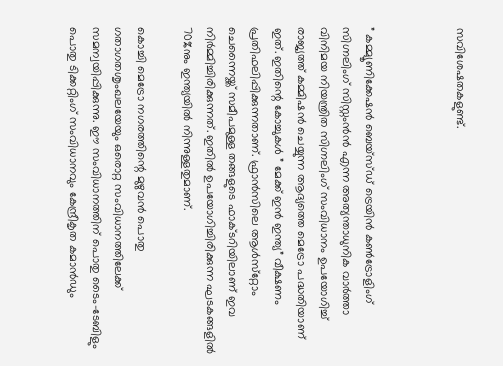സവിശേഷതകളുണ്ട്.



” കമ്മ്യൂണിക്കേഷന്‍ ബെയ്‌സ്ഡ് ട്രെയിന്‍ കണ്‍ട്രോളിംഗ് സിഗ്നലിംഗ് സിസ്റ്റംന്‍ന്‍ എന്ന അത്യന്താധുനിക വാര്‍ത്താ വിനിമയ നിയന്ത്രിത സിഗ്നലിംഗ് സംവിധാനം ഉപയോഗിച്ച് രാജ്യത്ത് കമ്മിഷന്‍ ചെയ്യുന്ന ആദ്യത്തെ മെട്രോ പദ്ധതിയാണ് ഇത്. ഇതിന്റെ കോച്ചുകള്‍ ” മേക്ക് ഇന്‍ ഇന്ത്യ” വീക്ഷണം പ്രതിഫലിപ്പിക്കുന്നതാണ്. ഫ്രാന്‍സിലെ ആള്‍സ്‌റ്റോം ചെന്നൈയ്ക്ക് സമീപമുള്ള തങ്ങളുടെ ഫാക്ടറിയിലാണ് ഇവ നിര്‍മ്മിച്ചിരിക്കുന്നത്. ഇതില്‍ ഉപയോഗിച്ചിരിക്കുന്ന ഘടകങ്ങളില്‍ 70%നും ഇന്ത്യയില്‍ നിന്നുള്ളതുമാണ്.

കൊച്ചി മെട്രോ നഗരത്തിന്റെ മുഴുവന്‍ പൊതു ഗതാഗതശൃംഖലയേയും ഒരൊറ്റ സംവിധാനത്തിലേക്ക് സമന്വയിപ്പിക്കുന്നു. ഈ സംവിധാനത്തിന് പൊതു ടൈം-ടേബിളും പൊതു ടിക്കറ്റിംഗ് സംവിധാനവും കേന്ദ്രീകൃത കമാന്‍ഡും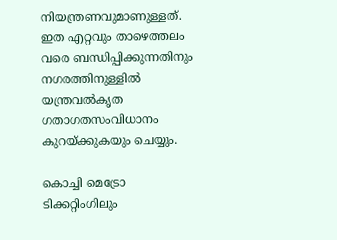നിയന്ത്രണവുമാണുള്ളത്. ഇത എറ്റവും താഴെത്തലം വരെ ബന്ധിപ്പിക്കുന്നതിനും നഗരത്തിനുള്ളില്‍ യന്ത്രവല്‍കൃത ഗതാഗതസംവിധാനം കുറയ്ക്കുകയും ചെയ്യും.

കൊച്ചി മെട്രോ ടിക്കറ്റിംഗിലും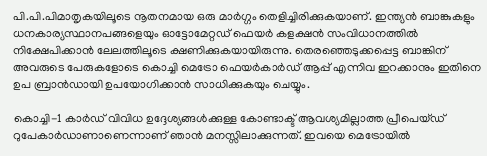പി.പി.പിമാതൃകയിലൂടെ നൂതനമായ ഒരു മാര്‍ഗ്ഗം തെളിച്ചിരിക്കുകയാണ്. ഇന്ത്യന്‍ ബാങ്കുകളും ധനകാര്യസ്ഥാനപങ്ങളെയും ഓട്ടോമേറ്റഡ് ഫെയര്‍ കളക്ഷന്‍ സംവിധാനത്തില്‍ നിക്ഷേപിക്കാന്‍ ലേലത്തിലൂടെ ക്ഷണിക്കുകയായിരുന്നു. തെരഞ്ഞെടുക്കപ്പെട്ട ബാങ്കിന് അവരുടെ പേരുകളോടെ കൊച്ചി മെട്രോ ഫെയര്‍കാര്‍ഡ് ആപ്പ് എന്നിവ ഇറക്കാനും ഇതിനെ ഉപ ബ്രാന്‍ഡായി ഉപയോഗിക്കാന്‍ സാധിക്കുകയും ചെയ്യും.

കൊച്ചി-1 കാര്‍ഡ് വിവിധ ഉദ്ദേശ്യങ്ങള്‍ക്കുള്ള കോണ്ടാക്ട് ആവശ്യമില്ലാത്ത പ്രീപെയ്ഡ് റുപേകാര്‍ഡാണാണെന്നാണ് ഞാന്‍ മനസ്സിലാക്കുന്നത്. ഇവയെ മെട്രോയില്‍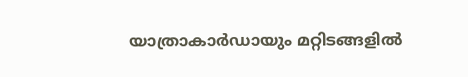യാത്രാകാര്‍ഡായും മറ്റിടങ്ങളില്‍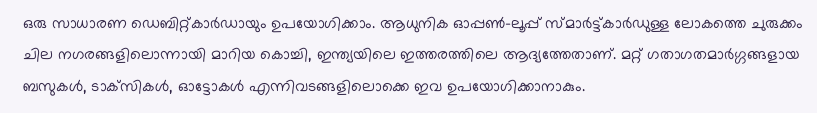ഒരു സാധാരണ ഡെബിറ്റ്കാര്‍ഡായും ഉപയോഗിക്കാം. ആധുനിക ഓപ്പണ്‍-ലൂപ്പ് സ്മാര്‍ട്ട്കാര്‍ഡുള്ള ലോകത്തെ ചുരുക്കം ചില നഗരങ്ങളിലൊന്നായി മാറിയ കൊച്ചി, ഇന്ത്യയിലെ ഇത്തരത്തിലെ ആദ്യത്തേതാണ്. മറ്റ് ഗതാഗതമാര്‍ഗ്ഗങ്ങളായ ബസുകള്‍, ടാക്‌സികള്‍, ഓട്ടോകള്‍ എന്നിവടങ്ങളിലൊക്കെ ഇവ ഉപയോഗിക്കാനാകും.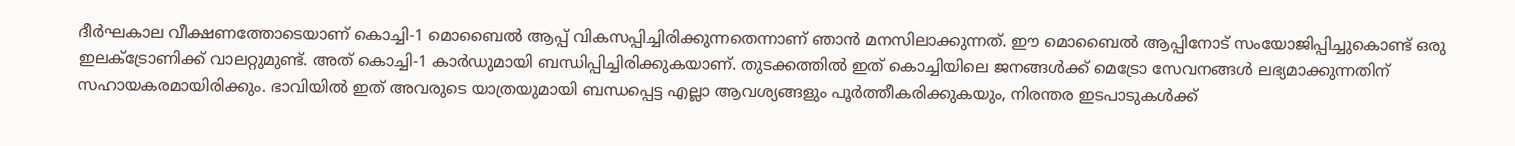ദീര്‍ഘകാല വീക്ഷണത്തോടെയാണ് കൊച്ചി-1 മൊബൈല്‍ ആപ്പ് വികസപ്പിച്ചിരിക്കുന്നതെന്നാണ് ഞാന്‍ മനസിലാക്കുന്നത്. ഈ മൊബൈല്‍ ആപ്പിനോട് സംയോജിപ്പിച്ചുകൊണ്ട് ഒരു ഇലക്‌ട്രോണിക്ക് വാലറ്റുമുണ്ട്. അത് കൊച്ചി-1 കാര്‍ഡുമായി ബന്ധിപ്പിച്ചിരിക്കുകയാണ്. തുടക്കത്തില്‍ ഇത് കൊച്ചിയിലെ ജനങ്ങള്‍ക്ക് മെട്രോ സേവനങ്ങള്‍ ലഭ്യമാക്കുന്നതിന് സഹായകരമായിരിക്കും. ഭാവിയില്‍ ഇത് അവരുടെ യാത്രയുമായി ബന്ധപ്പെട്ട എല്ലാ ആവശ്യങ്ങളും പൂര്‍ത്തീകരിക്കുകയും, നിരന്തര ഇടപാടുകള്‍ക്ക്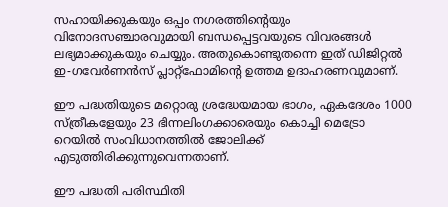സഹായിക്കുകയും ഒപ്പം നഗരത്തിന്റെയും വിനോദസഞ്ചാരവുമായി ബന്ധപ്പെട്ടവയുടെ വിവരങ്ങള്‍ ലഭ്യമാക്കുകയും ചെയ്യും. അതുകൊണ്ടുതന്നെ ഇത് ഡിജിറ്റല്‍ ഇ-ഗവേര്‍ണന്‍സ് പ്ലാറ്റ്‌ഫോമിന്റെ ഉത്തമ ഉദാഹരണവുമാണ്.

ഈ പദ്ധതിയുടെ മറ്റൊരു ശ്രദ്ധേയമായ ഭാഗം, ഏകദേശം 1000 സ്ത്രീകളേയും 23 ഭിന്നലിംഗക്കാരെയും കൊച്ചി മെട്രോ റെയില്‍ സംവിധാനത്തില്‍ ജോലിക്ക് എടുത്തിരിക്കുന്നുവെന്നതാണ്.

ഈ പദ്ധതി പരിസ്ഥിതി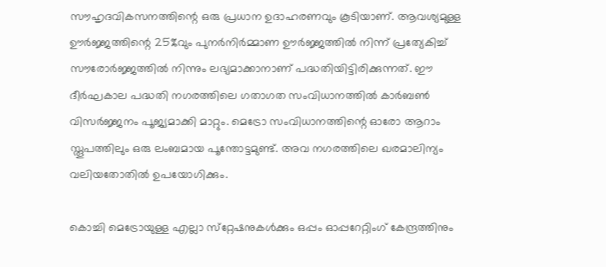സൗഹൃദവികസനത്തിന്റെ ഒരു പ്രധാന ഉദാഹരണവും കൂടിയാണ്. ആവശ്യമുള്ള ഊര്‍ജ്ജത്തിന്റെ 25%വും പുനര്‍നിര്‍മ്മാണ ഊര്‍ജ്ജത്തില്‍ നിന്ന് പ്രത്യേകിച്ച് സൗരോര്‍ജ്ജത്തില്‍ നിന്നും ലഭ്യമാക്കാനാണ് പദ്ധതിയിട്ടിരിക്കുന്നത്. ഈ ദീര്‍ഘകാല പദ്ധതി നഗരത്തിലെ ഗതാഗത സംവിധാനത്തില്‍ കാര്‍ബണ്‍ വിസര്‍ജ്ജനം പൂജ്യമാക്കി മാറ്റും. മെട്രോ സംവിധാനത്തിന്റെ ഓരോ ആറാം സ്തൂപത്തിലും ഒരു ലംബമായ പൂന്തോട്ടമുണ്ട്. അവ നഗരത്തിലെ ഖരമാലിന്യം വലിയതോതില്‍ ഉപയോഗിക്കും.

കൊച്ചി മെട്രോയുള്ള എല്ലാ സ്‌റ്റേഷനുകള്‍ക്കും ഒപ്പം ഓപ്പറേറ്റിംഗ് കേന്ദ്രത്തിനും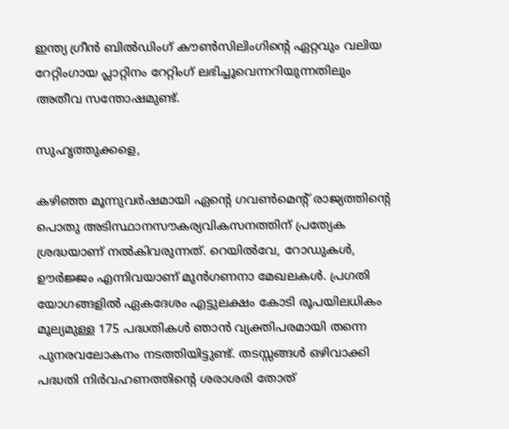ഇന്ത്യ ഗ്രീന്‍ ബില്‍ഡിംഗ് കൗണ്‍സിലിംഗിന്റെ ഏറ്റവും വലിയ റേറ്റിംഗായ പ്ലാറ്റിനം റേറ്റിംഗ് ലഭിച്ചൂവെന്നറിയുന്നതിലും അതീവ സന്തോഷമുണ്ട്.

സുഹൃത്തുക്കളെ,

കഴിഞ്ഞ മൂന്നുവര്‍ഷമായി ഏന്റെ ഗവണ്‍മെന്റ് രാജ്യത്തിന്റെ പൊതു അടിസ്ഥാനസൗകര്യവികസനത്തിന് പ്രത്യേക ശ്രദ്ധയാണ് നല്‍കിവരുന്നത്. റെയില്‍വേ, റോഡുകള്‍, ഊര്‍ജ്ജം എന്നിവയാണ് മുന്‍ഗണനാ മേഖലകള്‍. പ്രഗതി യോഗങ്ങളില്‍ ഏകദേശം എട്ടുലക്ഷം കോടി രൂപയിലധികം മൂല്യമുള്ള 175 പദ്ധതികള്‍ ഞാന്‍ വ്യക്തിപരമായി തന്നെ പുനരവലോകനം നടത്തിയിട്ടുണ്ട്. തടസ്സങ്ങള്‍ ഒഴിവാക്കി പദ്ധതി നിര്‍വഹണത്തിന്റെ ശരാശരി തോത്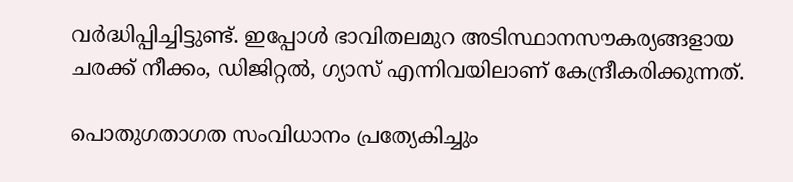വര്‍ദ്ധിപ്പിച്ചിട്ടുണ്ട്. ഇപ്പോള്‍ ഭാവിതലമുറ അടിസ്ഥാനസൗകര്യങ്ങളായ ചരക്ക് നീക്കം, ഡിജിറ്റല്‍, ഗ്യാസ് എന്നിവയിലാണ് കേന്ദ്രീകരിക്കുന്നത്.

പൊതുഗതാഗത സംവിധാനം പ്രത്യേകിച്ചും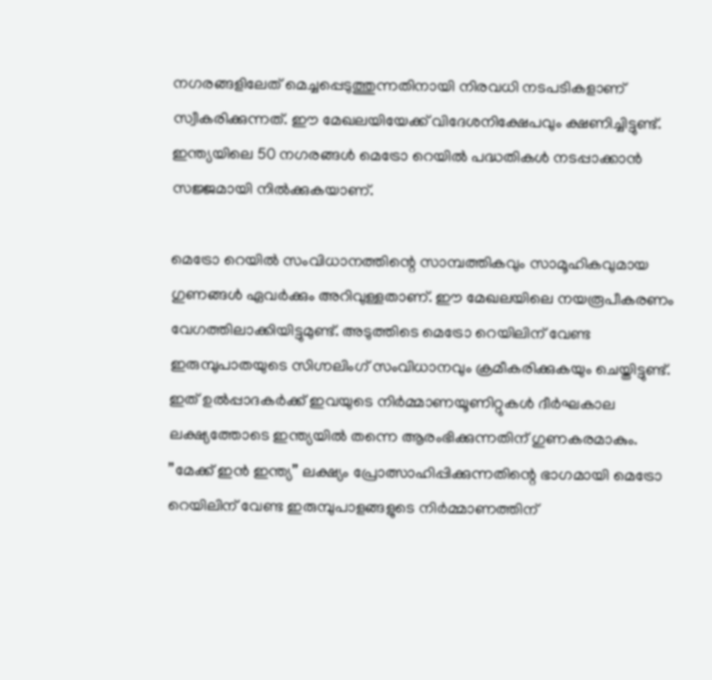നഗരങ്ങളിലേത് മെച്ചപ്പെടുത്തുന്നതിനായി നിരവധി നടപടികളാണ് സ്വീകരിക്കുന്നത്. ഈ മേഖലയിയേക്ക് വിദേശനിക്ഷേപവും ക്ഷണിച്ചിട്ടുണ്ട്. ഇന്ത്യയിലെ 50 നഗരങ്ങള്‍ മെട്രോ റെയില്‍ പദ്ധതികള്‍ നടപ്പാക്കാന്‍ സജ്ജമായി നില്‍ക്കുകയാണ്.

മെട്രോ റെയില്‍ സംവിധാനത്തിന്റെ സാമ്പത്തികവും സാമൂഹികവുമായ ഗുണങ്ങള്‍ ഏവര്‍ക്കും അറിവുള്ളതാണ്. ഈ മേഖലയിലെ നയരൂപീകരണം വേഗത്തിലാക്കിയിട്ടുമുണ്ട്. അടുത്തിടെ മെട്രോ റെയിലിന് വേണ്ട ഇരുമ്പുപാതയുടെ സിഗ്നലിംഗ് സംവിധാനവും ക്രമീകരിക്കുകയും ചെയ്തിട്ടുണ്ട്. ഇത് ഉല്‍പ്പാദകര്‍ക്ക് ഇവയുടെ നിര്‍മ്മാണയൂണിറ്റുകള്‍ ദീര്‍ഘകാല ലക്ഷ്യത്തോടെ ഇന്ത്യയില്‍ തന്നെ ആരംഭിക്കുന്നതിന് ഗുണകരമാകും. ”മേക്ക് ഇന്‍ ഇന്ത്യ” ലക്ഷ്യം പ്രോത്സാഹിപ്പിക്കുന്നതിന്റെ ഭാഗമായി മെട്രോ റെയിലിന് വേണ്ട ഇരുമ്പുപാളങ്ങളുടെ നിര്‍മ്മാണത്തിന്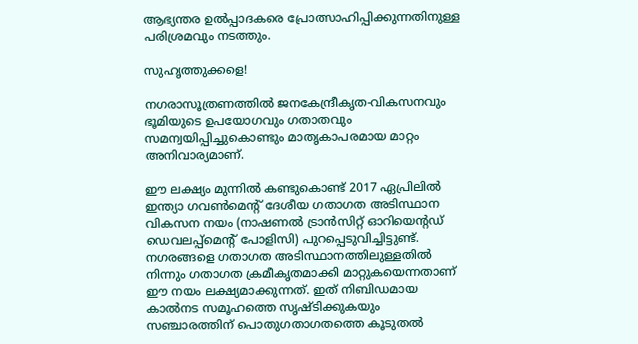ആഭ്യന്തര ഉല്‍പ്പാദകരെ പ്രോത്സാഹിപ്പിക്കുന്നതിനുള്ള പരിശ്രമവും നടത്തും.

സുഹൃത്തുക്കളെ!

നഗരാസൂത്രണത്തില്‍ ജനകേന്ദ്രീകൃത-വികസനവും ഭൂമിയുടെ ഉപയോഗവും ഗതാതവും സമന്വയിപ്പിച്ചുകൊണ്ടും മാതൃകാപരമായ മാറ്റം അനിവാര്യമാണ്.

ഈ ലക്ഷ്യം മുന്നില്‍ കണ്ടുകൊണ്ട് 2017 ഏപ്രിലില്‍ ഇന്ത്യാ ഗവണ്‍മെന്റ് ദേശീയ ഗതാഗത അടിസ്ഥാന വികസന നയം (നാഷണല്‍ ട്രാന്‍സിറ്റ് ഓറിയെന്റഡ് ഡെവലപ്പ്‌മെന്റ് പോളിസി) പുറപ്പെടുവിച്ചിട്ടുണ്ട്. നഗരങ്ങളെ ഗതാഗത അടിസ്ഥാനത്തിലുള്ളതില്‍ നിന്നും ഗതാഗത ക്രമീകൃതമാക്കി മാറ്റുകയെന്നതാണ് ഈ നയം ലക്ഷ്യമാക്കുന്നത്. ഇത് നിബിഡമായ കാല്‍നട സമൂഹത്തെ സൃഷ്ടിക്കുകയും സഞ്ചാരത്തിന് പൊതുഗതാഗതത്തെ കൂടുതല്‍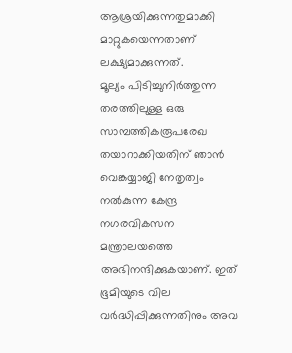ആശ്രയിക്കുന്നതുമാക്കി മാറ്റുകയെന്നതാണ് ലക്ഷ്യമാക്കുന്നത്.
മൂല്യം പിടിച്ചുനിര്‍ത്തുന്ന തരത്തിലുള്ള ഒരു സാമ്പത്തികരൂപരേഖ തയാറാക്കിയതിന് ഞാന്‍ വെങ്കയ്യാജി നേതൃത്വം നല്‍കുന്ന കേന്ദ്ര നഗരവികസന മന്ത്രാലയത്തെ അഭിനന്ദിക്കുകയാണ്. ഇത് ഭൂമിയുടെ വില വര്‍ദ്ധിപ്പിക്കുന്നതിനും അവ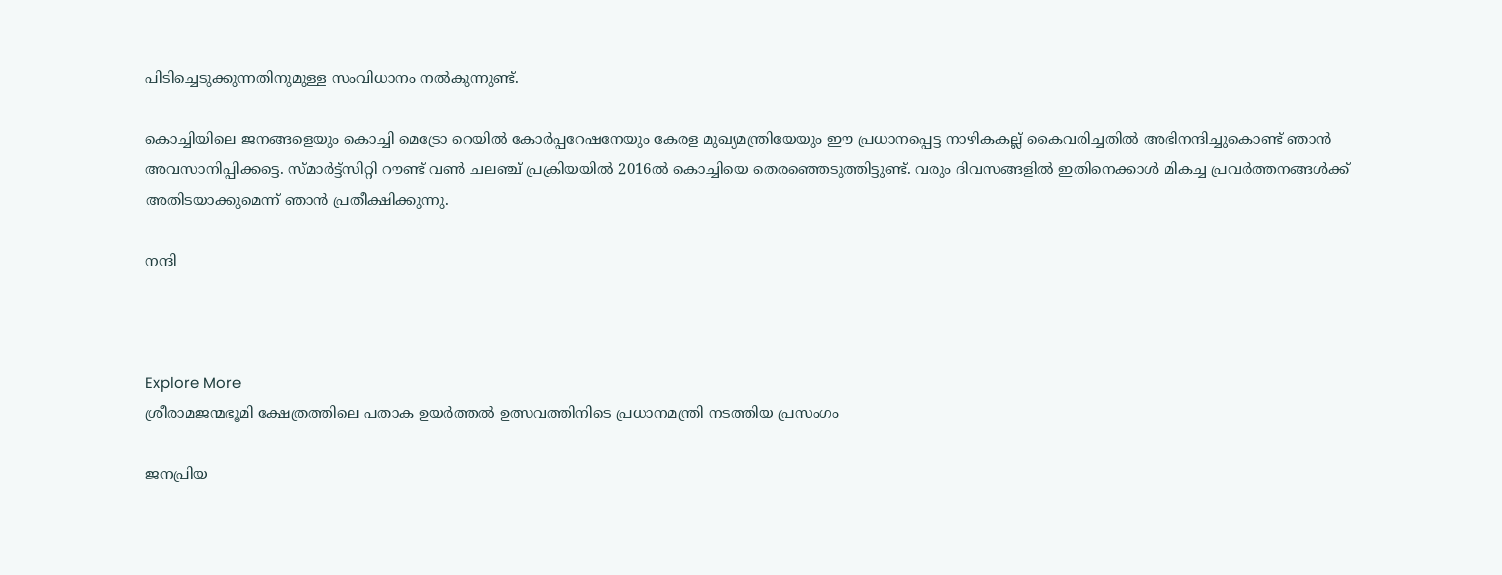പിടിച്ചെടുക്കുന്നതിനുമുള്ള സംവിധാനം നല്‍കുന്നുണ്ട്.

കൊച്ചിയിലെ ജനങ്ങളെയും കൊച്ചി മെട്രോ റെയില്‍ കോര്‍പ്പറേഷനേയും കേരള മുഖ്യമന്ത്രിയേയും ഈ പ്രധാനപ്പെട്ട നാഴികകല്ല് കൈവരിച്ചതില്‍ അഭിനന്ദിച്ചുകൊണ്ട് ഞാന്‍ അവസാനിപ്പിക്കട്ടെ. സ്മാര്‍ട്ട്‌സിറ്റി റൗണ്ട് വണ്‍ ചലഞ്ച് പ്രക്രിയയില്‍ 2016ല്‍ കൊച്ചിയെ തെരഞ്ഞെടുത്തിട്ടുണ്ട്. വരും ദിവസങ്ങളില്‍ ഇതിനെക്കാള്‍ മികച്ച പ്രവര്‍ത്തനങ്ങള്‍ക്ക് അതിടയാക്കുമെന്ന് ഞാന്‍ പ്രതീക്ഷിക്കുന്നു.

നന്ദി



Explore More
ശ്രീരാമജന്മഭൂമി ക്ഷേത്രത്തിലെ പതാക ഉയർത്തൽ ഉത്സവത്തിനിടെ പ്രധാനമന്ത്രി നടത്തിയ പ്രസംഗം

ജനപ്രിയ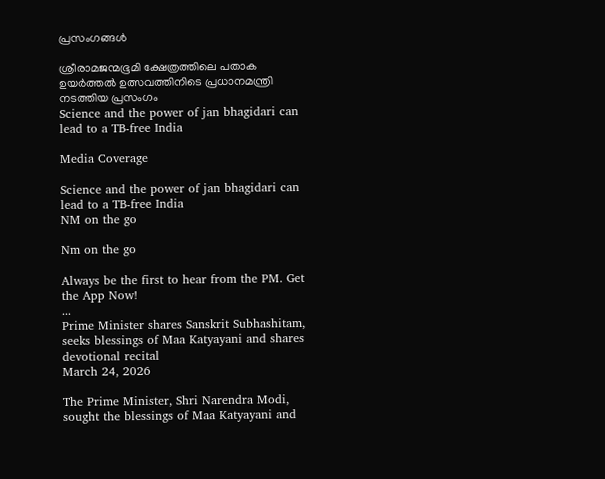പ്രസംഗങ്ങൾ

ശ്രീരാമജന്മഭൂമി ക്ഷേത്രത്തിലെ പതാക ഉയർത്തൽ ഉത്സവത്തിനിടെ പ്രധാനമന്ത്രി നടത്തിയ പ്രസംഗം
Science and the power of jan bhagidari can lead to a TB-free India

Media Coverage

Science and the power of jan bhagidari can lead to a TB-free India
NM on the go

Nm on the go

Always be the first to hear from the PM. Get the App Now!
...
Prime Minister shares Sanskrit Subhashitam, seeks blessings of Maa Katyayani and shares devotional recital
March 24, 2026

The Prime Minister, Shri Narendra Modi, sought the blessings of Maa Katyayani and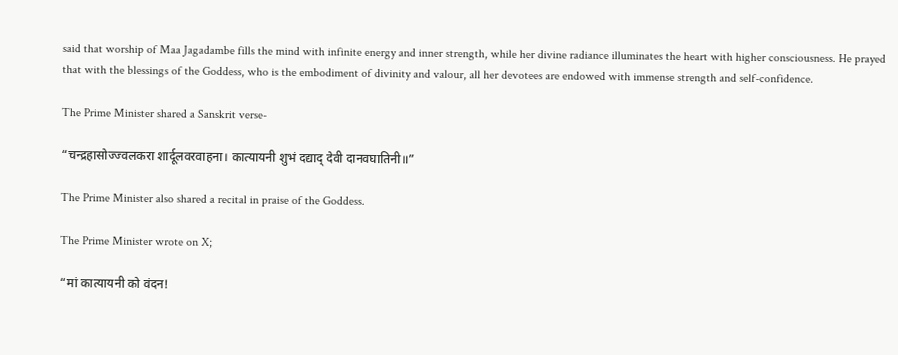said that worship of Maa Jagadambe fills the mind with infinite energy and inner strength, while her divine radiance illuminates the heart with higher consciousness. He prayed that with the blessings of the Goddess, who is the embodiment of divinity and valour, all her devotees are endowed with immense strength and self-confidence.

The Prime Minister shared a Sanskrit verse-

“चन्द्रहासोज्ज्वलकरा शार्दूलवरवाहना। कात्यायनी शुभं दद्याद् देवी दानवघातिनी॥”

The Prime Minister also shared a recital in praise of the Goddess.

The Prime Minister wrote on X;

“मां कात्यायनी को वंदन!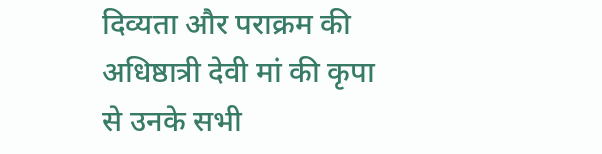दिव्यता और पराक्रम की अधिष्ठात्री देवी मां की कृपा से उनके सभी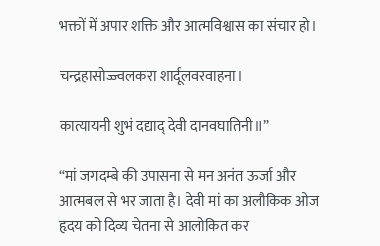भक्तों में अपार शक्ति और आत्मविश्वास का संचार हो।

चन्द्रहासोज्ज्वलकरा शार्दूलवरवाहना।

कात्यायनी शुभं दद्याद् देवी दानवघातिनी॥”

“मां जगदम्बे की उपासना से मन अनंत ऊर्जा और आत्मबल से भर जाता है। देवी मां का अलौकिक ओज हृदय को दिव्य चेतना से आलोकित कर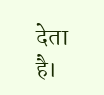देता है।